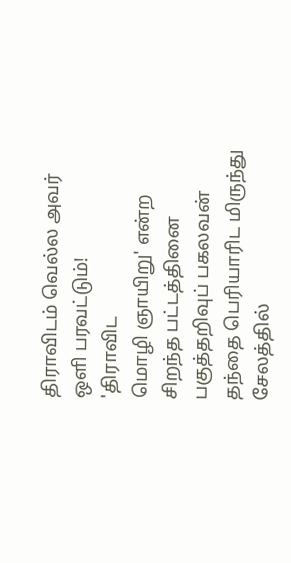திராவிடம் வெல்ல அவர் ஒளி பரவட்டும்!
'திராவிட
மொழி ஞாயிறு' என்ற சிறந்த பட்டத்தினை பகுத்தறிவுப் பகலவன் தந்தை பெரியாரிட மிருந்து சேலத்தில்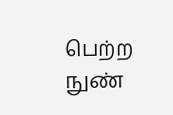பெற்ற
நுண்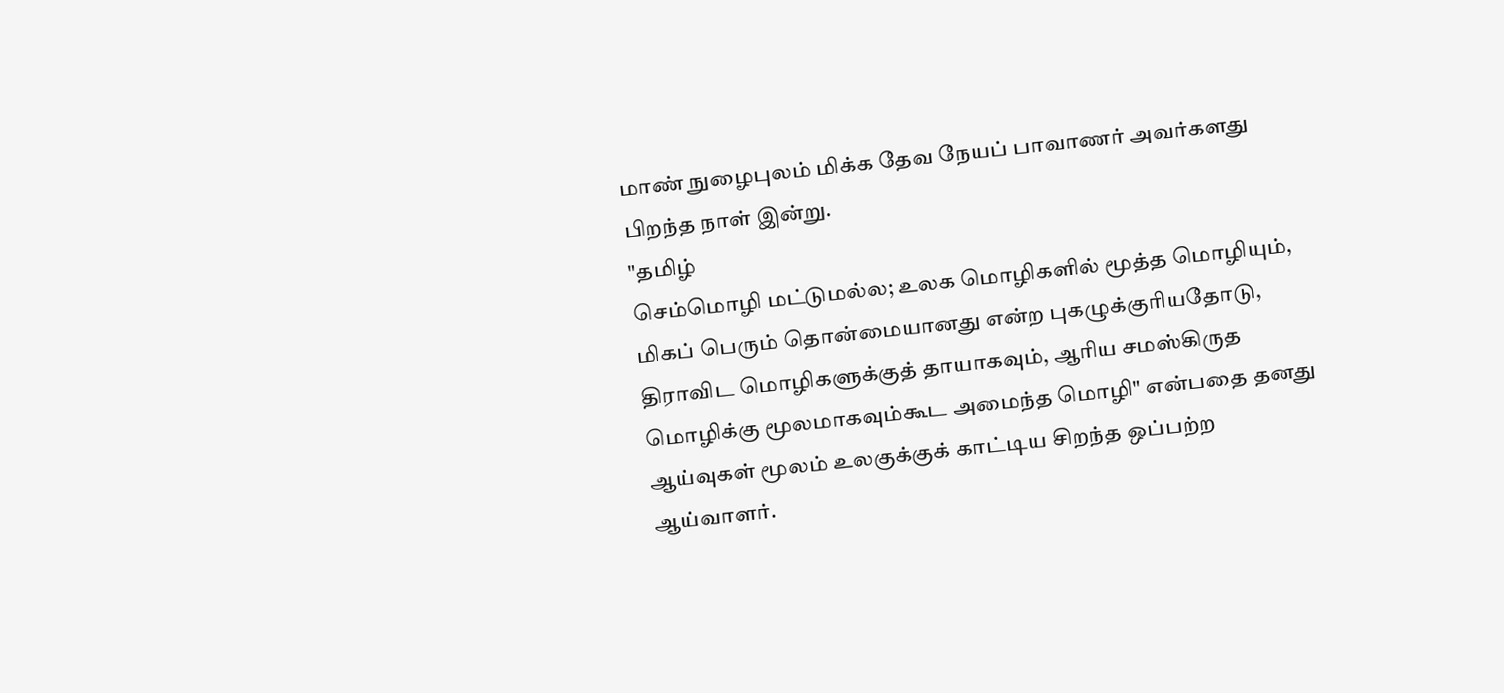மாண் நுழைபுலம் மிக்க தேவ நேயப் பாவாணர் அவர்களது பிறந்த நாள் இன்று.
"தமிழ்
செம்மொழி மட்டுமல்ல; உலக மொழிகளில் மூத்த மொழியும், மிகப் பெரும் தொன்மையானது என்ற புகழுக்குரியதோடு, திராவிட மொழிகளுக்குத் தாயாகவும், ஆரிய சமஸ்கிருத மொழிக்கு மூலமாகவும்கூட அமைந்த மொழி" என்பதை தனது ஆய்வுகள் மூலம் உலகுக்குக் காட்டிய சிறந்த ஒப்பற்ற ஆய்வாளர்.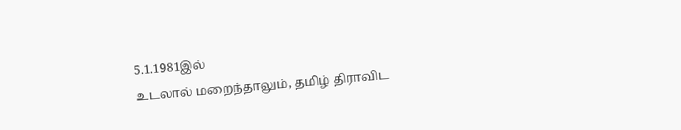5.1.1981இல்
உடலால் மறைந்தாலும், தமிழ் திராவிட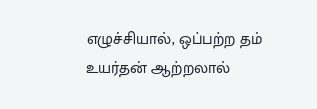எழுச்சியால், ஒப்பற்ற தம் உயர்தன் ஆற்றலால்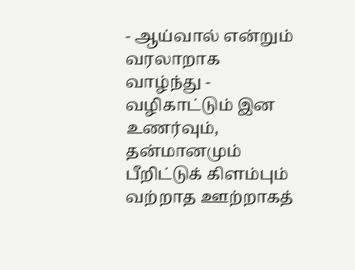- ஆய்வால் என்றும் வரலாறாக வாழ்ந்து - வழிகாட்டும் இன உணர்வும், தன்மானமும்
பீறிட்டுக் கிளம்பும் வற்றாத ஊற்றாகத்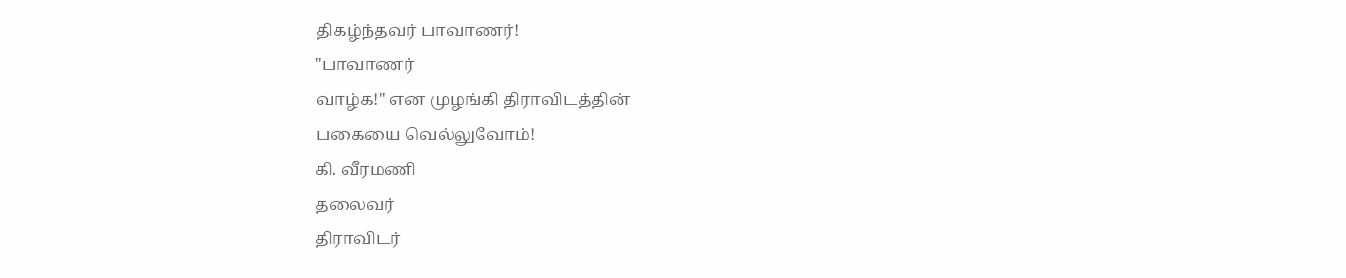திகழ்ந்தவர் பாவாணர்!
"பாவாணர்
வாழ்க!" என முழங்கி திராவிடத்தின்
பகையை வெல்லுவோம்!
கி. வீரமணி
தலைவர்
திராவிடர்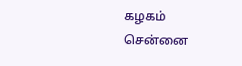கழகம்
சென்னை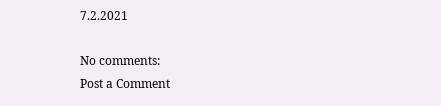7.2.2021

No comments:
Post a Comment